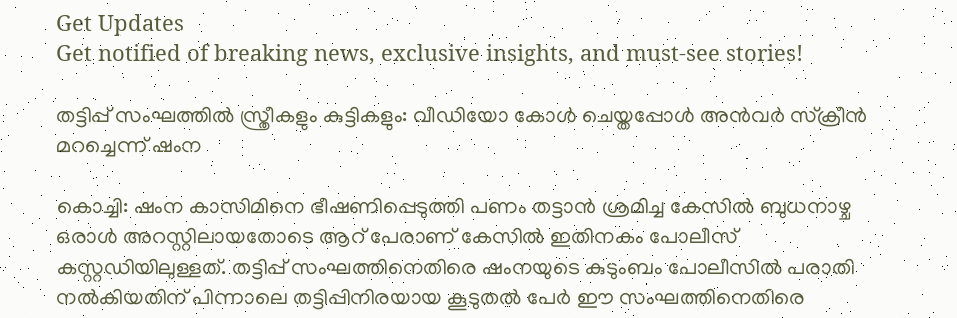Get Updates
Get notified of breaking news, exclusive insights, and must-see stories!

തട്ടിപ്പ് സംഘത്തിൽ സ്ത്രീകളും കുട്ടികളും: വീഡിയോ കോൾ ചെയ്തപ്പോൾ അൻവർ സ്ക്രീൻ മറച്ചെന്ന് ഷംന

കൊച്ചി: ഷംന കാസിമിനെ ഭീഷണിപ്പെടുത്തി പണം തട്ടാൻ ശ്രമിച്ച കേസിൽ ബുധനാഴ്ച ഒരാൾ അറസ്റ്റിലായതോടെ ആറ് പേരാണ് കേസിൽ ഇതിനകം പോലീസ് കസ്റ്റഡിയിലുള്ളത്. തട്ടിപ്പ് സംഘത്തിനെതിരെ ഷംനയുടെ കുടുംബം പോലീസിൽ പരാതി നൽകിയതിന് പിന്നാലെ തട്ടിപ്പിനിരയായ കൂടുതൽ പേർ ഈ സംഘത്തിനെതിരെ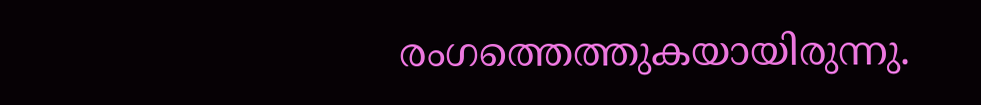രംഗത്തെത്തുകയായിരുന്നു.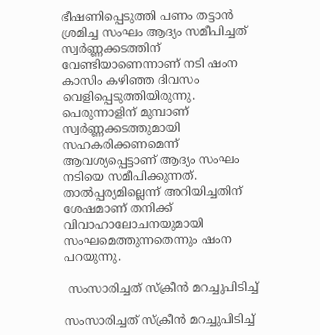ഭീഷണിപ്പെടുത്തി പണം തട്ടാൻ ശ്രമിച്ച സംഘം ആദ്യം സമീപിച്ചത് സ്വർണ്ണക്കടത്തിന് വേണ്ടിയാണെന്നാണ് നടി ഷംന കാസിം കഴിഞ്ഞ ദിവസം വെളിപ്പെടുത്തിയിരുന്നു. പെരുന്നാളിന് മുമ്പാണ് സ്വർണ്ണക്കടത്തുമായി സഹകരിക്കണമെന്ന് ആവശ്യപ്പെട്ടാണ് ആദ്യം സംഘം നടിയെ സമീപിക്കുന്നത്. താൽപ്പര്യമില്ലെന്ന് അറിയിച്ചതിന് ശേഷമാണ് തനിക്ക് വിവാഹാലോചനയുമായി സംഘമെത്തുന്നതെന്നും ഷംന പറയുന്നു.

 സംസാരിച്ചത് സ്ക്രീൻ മറച്ചുപിടിച്ച്

സംസാരിച്ചത് സ്ക്രീൻ മറച്ചുപിടിച്ച്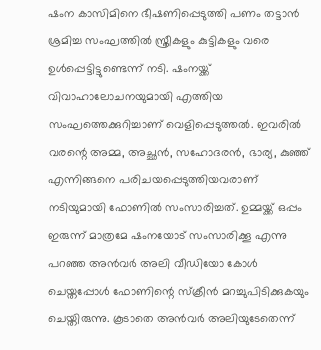ഷംന കാസിമിനെ ഭീഷണിപ്പെടുത്തി പണം തട്ടാൻ ശ്രമിച്ച സംഘത്തിൽ സ്ത്രീകളും കുട്ടികളും വരെ ഉൾപ്പെട്ടിട്ടുണ്ടെന്ന് നടി. ഷംനയ്ക്ക് വിവാഹാലോചനയുമായി എത്തിയ സംഘത്തെക്കുറിച്ചാണ് വെളിപ്പെടുത്തൽ. ഇവരിൽ വരന്റെ അമ്മ, അച്ഛൻ, സഹോദരൻ, ഭാര്യ, കുഞ്ഞ് എന്നിങ്ങനെ പരിചയപ്പെടുത്തിയവരാണ് നടിയുമായി ഫോണിൽ സംസാരിച്ചത്. ഉമ്മയ്ക്ക് ഒപ്പം ഇരുന്ന് മാത്രമേ ഷംനയോട് സംസാരിക്കൂ എന്നു പറഞ്ഞ അൻവർ അലി വീഡിയോ കോൾ ചെയ്തപ്പോൾ ഫോണിന്റെ സ്ക്രീൻ മറച്ചുപിടിക്കുകയും ചെയ്തിരുന്നു. കൂടാതെ അൻവർ അലിയുടേതെന്ന്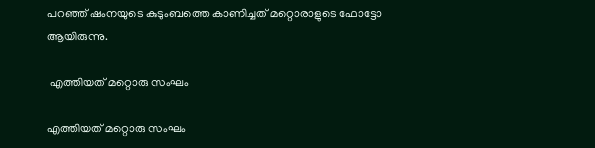പറഞ്ഞ് ഷംനയുടെ കുടുംബത്തെ കാണിച്ചത് മറ്റൊരാളുടെ ഫോട്ടോ ആയിരുന്നു.

 എത്തിയത് മറ്റൊരു സംഘം

എത്തിയത് മറ്റൊരു സംഘം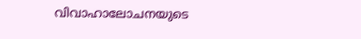വിവാഹാലോചനയുടെ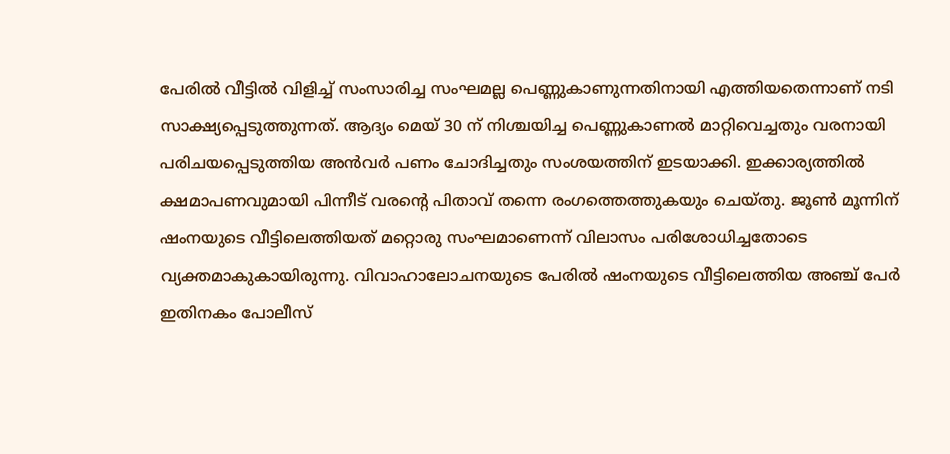പേരിൽ വീട്ടിൽ വിളിച്ച് സംസാരിച്ച സംഘമല്ല പെണ്ണുകാണുന്നതിനായി എത്തിയതെന്നാണ് നടി സാക്ഷ്യപ്പെടുത്തുന്നത്. ആദ്യം മെയ് 30 ന് നിശ്ചയിച്ച പെണ്ണുകാണൽ മാറ്റിവെച്ചതും വരനായി പരിചയപ്പെടുത്തിയ അൻവർ പണം ചോദിച്ചതും സംശയത്തിന് ഇടയാക്കി. ഇക്കാര്യത്തിൽ ക്ഷമാപണവുമായി പിന്നീട് വരന്റെ പിതാവ് തന്നെ രംഗത്തെത്തുകയും ചെയ്തു. ജൂൺ മൂന്നിന് ഷംനയുടെ വീട്ടിലെത്തിയത് മറ്റൊരു സംഘമാണെന്ന് വിലാസം പരിശോധിച്ചതോടെ വ്യക്തമാകുകായിരുന്നു. വിവാഹാലോചനയുടെ പേരിൽ ഷംനയുടെ വീട്ടിലെത്തിയ അഞ്ച് പേർ ഇതിനകം പോലീസ്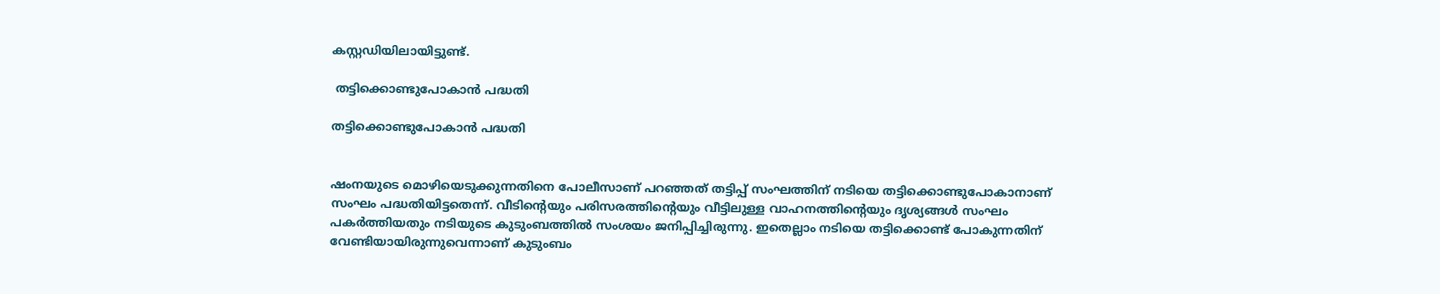കസ്റ്റഡിയിലായിട്ടുണ്ട്.

 തട്ടിക്കൊണ്ടുപോകാൻ പദ്ധതി

തട്ടിക്കൊണ്ടുപോകാൻ പദ്ധതി


ഷംനയുടെ മൊഴിയെടുക്കുന്നതിനെ പോലീസാണ് പറഞ്ഞത് തട്ടിപ്പ് സംഘത്തിന് നടിയെ തട്ടിക്കൊണ്ടുപോകാനാണ് സംഘം പദ്ധതിയിട്ടതെന്ന്. വീടിന്റെയും പരിസരത്തിന്റെയും വീട്ടിലുള്ള വാഹനത്തിന്റെയും ദൃശ്യങ്ങൾ സംഘം പകർത്തിയതും നടിയുടെ കുടുംബത്തിൽ സംശയം ജനിപ്പിച്ചിരുന്നു. ഇതെല്ലാം നടിയെ തട്ടിക്കൊണ്ട് പോകുന്നതിന് വേണ്ടിയായിരുന്നുവെന്നാണ് കുടുംബം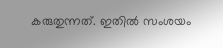കരുതുന്നത്. ഇതിൽ സംശയം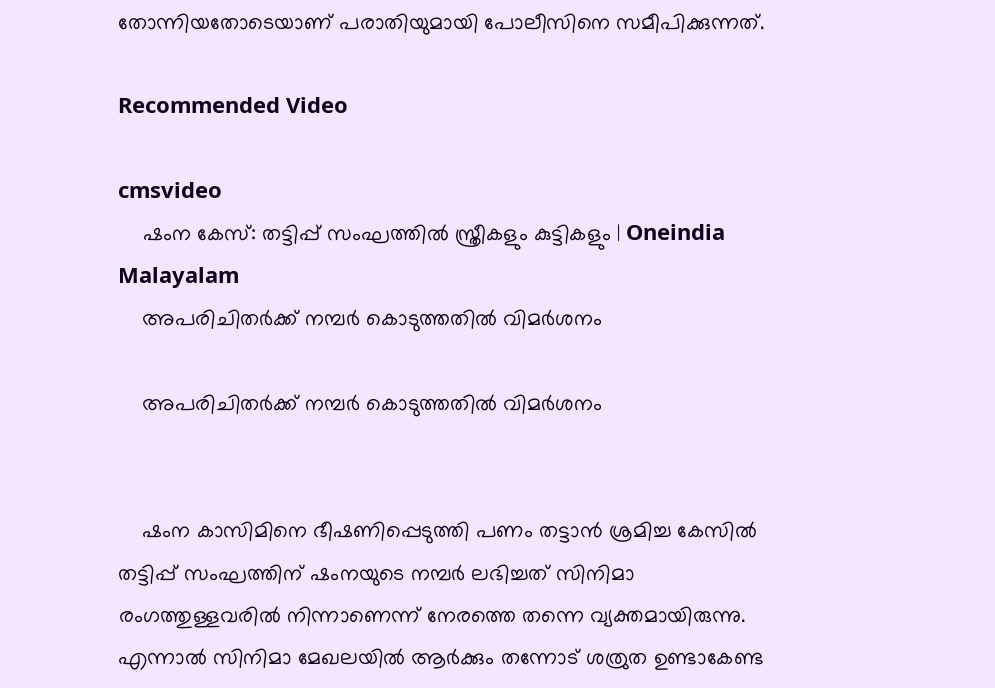തോന്നിയതോടെയാണ് പരാതിയുമായി പോലീസിനെ സമീപിക്കുന്നത്.

Recommended Video

cmsvideo
    ഷംന കേസ്: തട്ടിപ്പ് സംഘത്തില്‍ സ്ത്രീകളും കുട്ടികളും | Oneindia Malayalam
    അപരിചിതർക്ക് നമ്പർ കൊടുത്തതിൽ വിമർശനം

    അപരിചിതർക്ക് നമ്പർ കൊടുത്തതിൽ വിമർശനം


    ഷംന കാസിമിനെ ഭീഷണിപ്പെടുത്തി പണം തട്ടാൻ ശ്രമിച്ച കേസിൽ തട്ടിപ്പ് സംഘത്തിന് ഷംനയുടെ നമ്പർ ലഭിച്ചത് സിനിമാ രംഗത്തുള്ളവരിൽ നിന്നാണെന്ന് നേരത്തെ തന്നെ വ്യക്തമായിരുന്നു. എന്നാൽ സിനിമാ മേഖലയിൽ ആർക്കും തന്നോട് ശത്രുത ഉണ്ടാകേണ്ട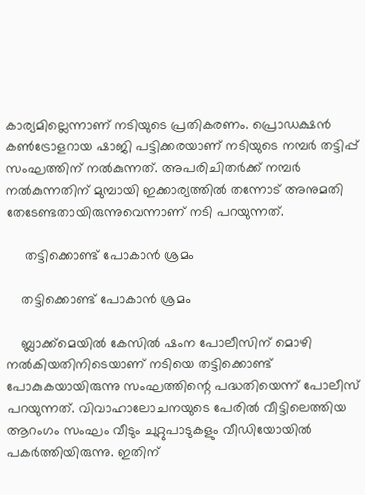കാര്യമില്ലെന്നാണ് നടിയുടെ പ്രതികരണം. പ്രൊഡക്ഷൻ കൺട്രോളറായ ഷാജി പട്ടിക്കരയാണ് നടിയുടെ നമ്പർ തട്ടിപ്പ് സംഘത്തിന് നൽകുന്നത്. അപരിചിതർക്ക് നമ്പർ നൽകുന്നതിന് മുമ്പായി ഇക്കാര്യത്തിൽ തന്നോട് അനുമതി തേടേണ്ടതായിരുന്നുവെന്നാണ് നടി പറയുന്നത്.

     തട്ടിക്കൊണ്ട് പോകാൻ ശ്രമം

    തട്ടിക്കൊണ്ട് പോകാൻ ശ്രമം

    ബ്ലാക്ക്മെയിൽ കേസിൽ ഷംന പോലീസിന് മൊഴി നൽകിയതിനിടെയാണ് നടിയെ തട്ടിക്കൊണ്ട് പോകുകയായിരുന്നു സംഘത്തിന്റെ പദ്ധതിയെന്ന് പോലീസ് പറയുന്നത്. വിവാഹാലോചനയുടെ പേരിൽ വീട്ടിലെത്തിയ ആറംഗം സംഘം വീടും ചുറ്റുപാടുകളും വീഡിയോയിൽ പകർത്തിയിരുന്നു. ഇതിന്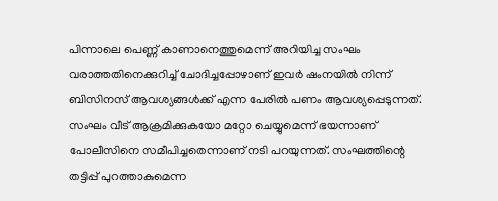പിന്നാലെ പെണ്ണ് കാണാനെത്തുമെന്ന് അറിയിച്ച സംഘം വരാത്തതിനെക്കുറിച്ച് ചോദിച്ചപ്പോഴാണ് ഇവർ ഷംനയിൽ നിന്ന് ബിസിനസ് ആവശ്യങ്ങൾക്ക് എന്ന പേരിൽ പണം ആവശ്യപ്പെടുന്നത്. സംഘം വീട് ആക്രമിക്കുകയോ മറ്റോ ചെയ്യുമെന്ന് ഭയന്നാണ് പോലീസിനെ സമീപിച്ചതെന്നാണ് നടി പറയുന്നത്. സംഘത്തിന്റെ തട്ടിപ്പ് പുറത്താകുമെന്ന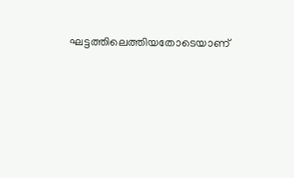ഘട്ടത്തിലെത്തിയതോടെയാണ്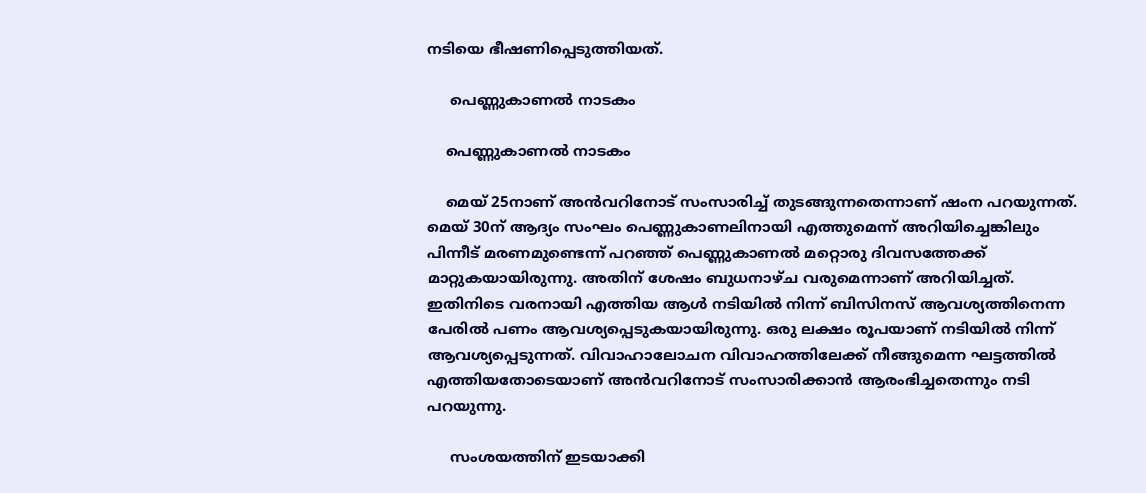നടിയെ ഭീഷണിപ്പെടുത്തിയത്.

     പെണ്ണുകാണൽ നാടകം

    പെണ്ണുകാണൽ നാടകം

    മെയ് 25നാണ് അൻവറിനോട് സംസാരിച്ച് തുടങ്ങുന്നതെന്നാണ് ഷംന പറയുന്നത്. മെയ് 30ന് ആദ്യം സംഘം പെണ്ണുകാണലിനായി എത്തുമെന്ന് അറിയിച്ചെങ്കിലും പിന്നീട് മരണമുണ്ടെന്ന് പറഞ്ഞ് പെണ്ണുകാണൽ മറ്റൊരു ദിവസത്തേക്ക് മാറ്റുകയായിരുന്നു. അതിന് ശേഷം ബുധനാഴ്ച വരുമെന്നാണ് അറിയിച്ചത്. ഇതിനിടെ വരനായി എത്തിയ ആൾ നടിയിൽ നിന്ന് ബിസിനസ് ആവശ്യത്തിനെന്ന പേരിൽ പണം ആവശ്യപ്പെടുകയായിരുന്നു. ഒരു ലക്ഷം രൂപയാണ് നടിയിൽ നിന്ന് ആവശ്യപ്പെടുന്നത്. വിവാഹാലോചന വിവാഹത്തിലേക്ക് നീങ്ങുമെന്ന ഘട്ടത്തിൽ എത്തിയതോടെയാണ് അൻവറിനോട് സംസാരിക്കാൻ ആരംഭിച്ചതെന്നും നടി പറയുന്നു.

     സംശയത്തിന് ഇടയാക്കി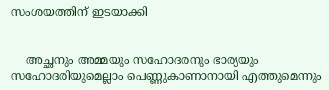സംശയത്തിന് ഇടയാക്കി


    അച്ഛനും അമ്മയും സഹോദരനും ഭാര്യയും സഹോദരിയുമെല്ലാം പെണ്ണുകാണാനായി എത്തുമെന്നും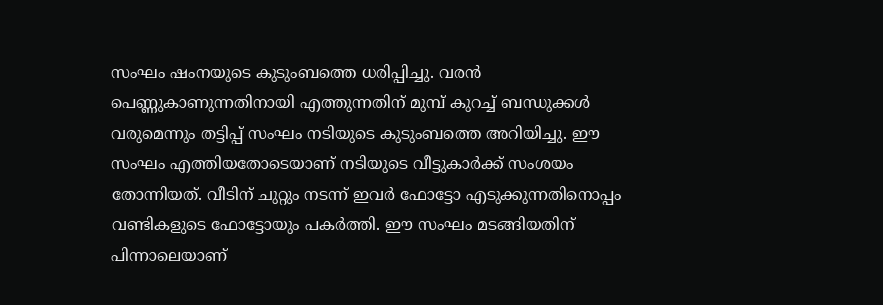സംഘം ഷംനയുടെ കുടുംബത്തെ ധരിപ്പിച്ചു. വരൻ പെണ്ണുകാണുന്നതിനായി എത്തുന്നതിന് മുമ്പ് കുറച്ച് ബന്ധുക്കൾ വരുമെന്നും തട്ടിപ്പ് സംഘം നടിയുടെ കുടുംബത്തെ അറിയിച്ചു. ഈ സംഘം എത്തിയതോടെയാണ് നടിയുടെ വീട്ടുകാർക്ക് സംശയം തോന്നിയത്. വീടിന് ചുറ്റും നടന്ന് ഇവർ ഫോട്ടോ എടുക്കുന്നതിനൊപ്പം വണ്ടികളുടെ ഫോട്ടോയും പകർത്തി. ഈ സംഘം മടങ്ങിയതിന് പിന്നാലെയാണ്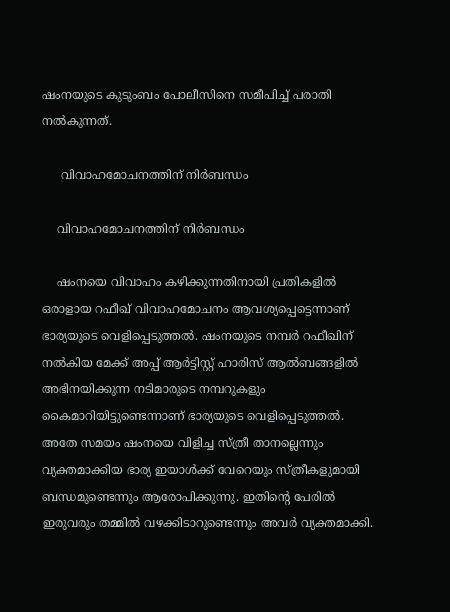ഷംനയുടെ കുടുംബം പോലീസിനെ സമീപിച്ച് പരാതി നൽകുന്നത്.

     വിവാഹമോചനത്തിന് നിർബന്ധം

    വിവാഹമോചനത്തിന് നിർബന്ധം

    ഷംനയെ വിവാഹം കഴിക്കുന്നതിനായി പ്രതികളിൽ ഒരാളായ റഫീഖ് വിവാഹമോചനം ആവശ്യപ്പെട്ടെന്നാണ് ഭാര്യയുടെ വെളിപ്പെടുത്തൽ. ഷംനയുടെ നമ്പർ റഫീഖിന് നൽകിയ മേക്ക് അപ്പ് ആർട്ടിസ്റ്റ് ഹാരിസ് ആൽബങ്ങളിൽ അഭിനയിക്കുന്ന നടിമാരുടെ നമ്പറുകളും കൈമാറിയിട്ടുണ്ടെന്നാണ് ഭാര്യയുടെ വെളിപ്പെടുത്തൽ. അതേ സമയം ഷംനയെ വിളിച്ച സ്ത്രീ താനല്ലെന്നും വ്യക്തമാക്കിയ ഭാര്യ ഇയാൾക്ക് വേറെയും സ്ത്രീകളുമായി ബന്ധമുണ്ടെന്നും ആരോപിക്കുന്നു. ഇതിന്റെ പേരിൽ ഇരുവരും തമ്മിൽ വഴക്കിടാറുണ്ടെന്നും അവർ വ്യക്തമാക്കി.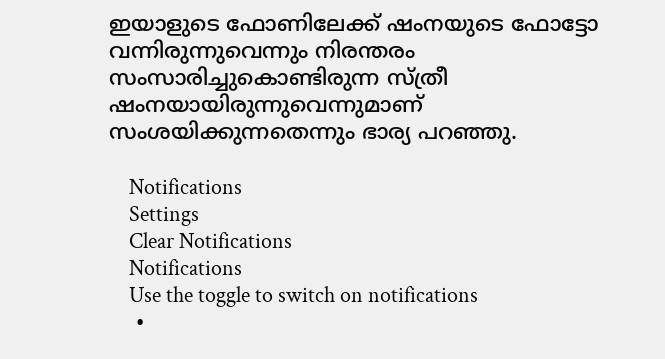ഇയാളുടെ ഫോണിലേക്ക് ഷംനയുടെ ഫോട്ടോ വന്നിരുന്നുവെന്നും നിരന്തരം സംസാരിച്ചുകൊണ്ടിരുന്ന സ്ത്രീ ഷംനയായിരുന്നുവെന്നുമാണ് സംശയിക്കുന്നതെന്നും ഭാര്യ പറഞ്ഞു.

    Notifications
    Settings
    Clear Notifications
    Notifications
    Use the toggle to switch on notifications
    •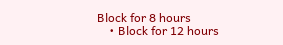Block for 8 hours
    • Block for 12 hours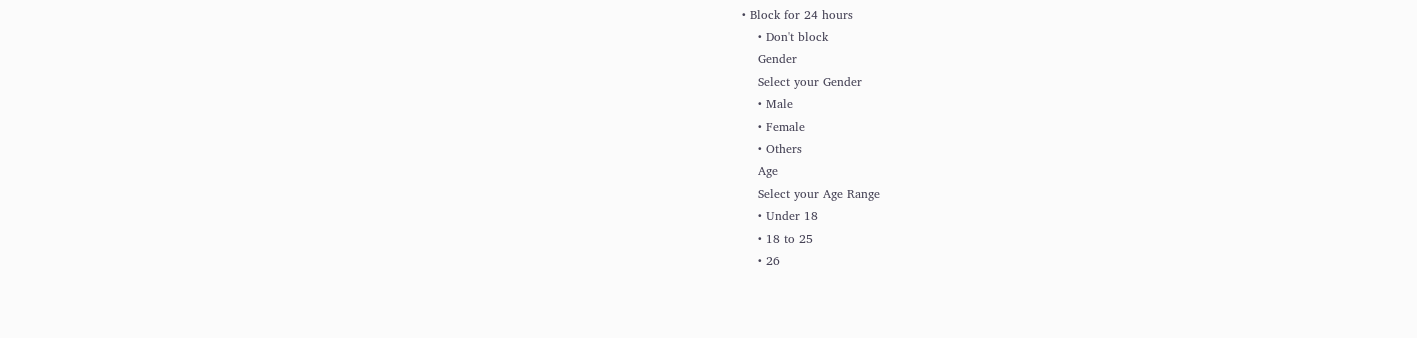• Block for 24 hours
    • Don't block
    Gender
    Select your Gender
    • Male
    • Female
    • Others
    Age
    Select your Age Range
    • Under 18
    • 18 to 25
    • 26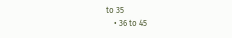to 35
    • 36 to 45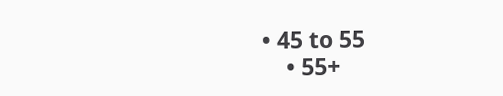• 45 to 55
    • 55+